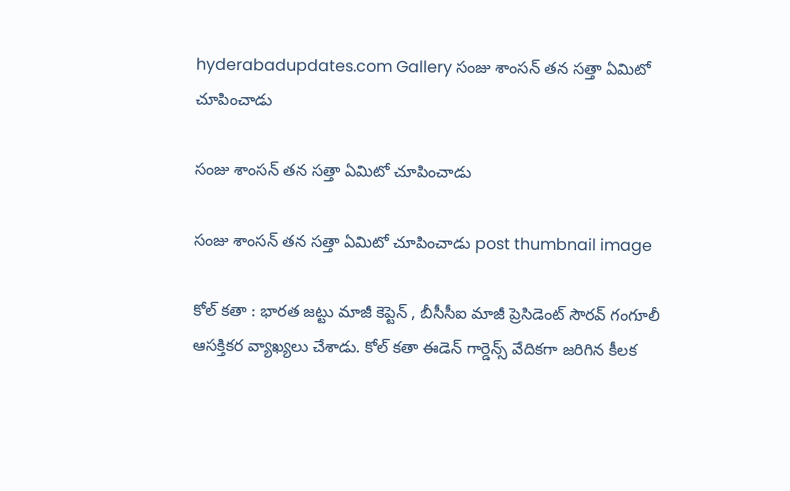hyderabadupdates.com Gallery సంజు శాంస‌న్ త‌న స‌త్తా ఏమిటో చూపించాడు

సంజు శాంస‌న్ త‌న స‌త్తా ఏమిటో చూపించాడు

సంజు శాంస‌న్ త‌న స‌త్తా ఏమిటో చూపించాడు post thumbnail image

కోల్ క‌తా : భార‌త జ‌ట్టు మాజీ కెప్టెన్ , బీసీసీఐ మాజీ ప్రెసిడెంట్ సౌర‌వ్ గంగూలీ ఆస‌క్తిక‌ర వ్యాఖ్య‌లు చేశాడు. కోల్ క‌తా ఈడెన్ గార్డెన్స్ వేదిక‌గా జ‌రిగిన కీల‌క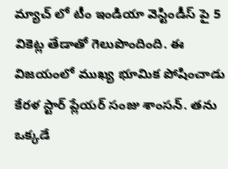మ్యాచ్ లో టీం ఇండియా వెస్టిండీస్ పై 5 వికెట్ల తేడాతో గెలుపొందింది. ఈ విజ‌యంలో ముఖ్య భూమిక పోషించాడు కేర‌ళ స్టార్ ప్లేయ‌ర్ సంజు శాంస‌న్. త‌ను ఒక్క‌డే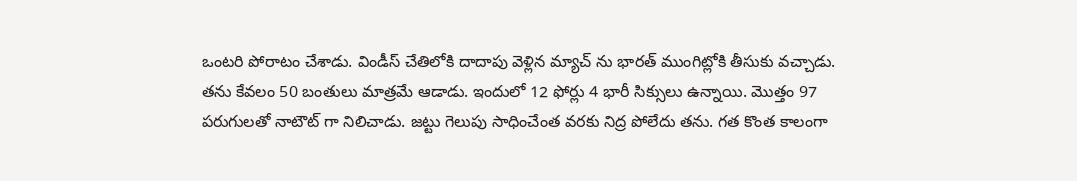ఒంట‌రి పోరాటం చేశాడు. విండీస్ చేతిలోకి దాదాపు వెళ్లిన మ్యాచ్ ను భార‌త్ ముంగిట్లోకి తీసుకు వ‌చ్చాడు. త‌ను కేవ‌లం 50 బంతులు మాత్ర‌మే ఆడాడు. ఇందులో 12 ఫోర్లు 4 భారీ సిక్సులు ఉన్నాయి. మొత్తం 97 ప‌రుగుల‌తో నాటౌట్ గా నిలిచాడు. జ‌ట్టు గెలుపు సాధించేంత వ‌ర‌కు నిద్ర పోలేదు త‌ను. గ‌త కొంత కాలంగా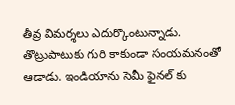తీవ్ర విమ‌ర్శ‌లు ఎదుర్కొంటున్నాడు. తొట్రుపాటుకు గురి కాకుండా సంయ‌మ‌నంతో ఆడాడు. ఇండియాను సెమీ ఫైన‌ల్ కు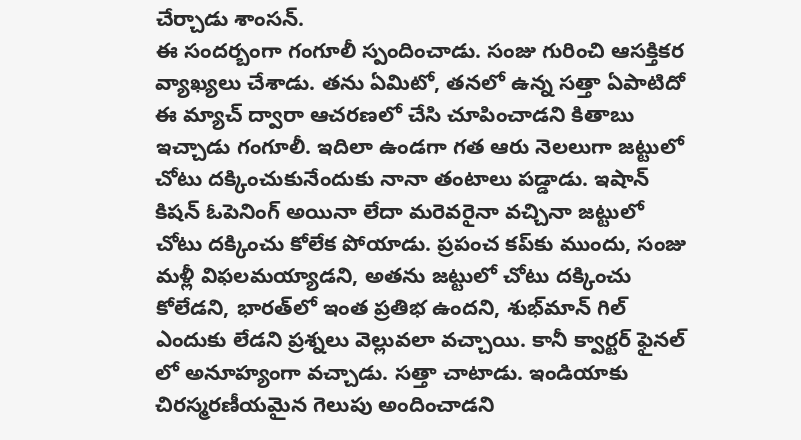చేర్చాడు శాంస‌న్.
ఈ సంద‌ర్బంగా గంగూలీ స్పందించాడు. సంజు గురించి ఆస‌క్తిక‌ర వ్యాఖ్య‌లు చేశాడు. త‌ను ఏమిటో, త‌న‌లో ఉన్న స‌త్తా ఏపాటిదో ఈ మ్యాచ్ ద్వారా ఆచ‌ర‌ణ‌లో చేసి చూపించాడ‌ని కితాబు ఇచ్చాడు గంగూలీ. ఇదిలా ఉండ‌గా గత ఆరు నెలలుగా జట్టులో చోటు దక్కించుకునేందుకు నానా తంటాలు ప‌డ్డాడు. ఇషాన్ కిషన్ ఓపెనింగ్ అయినా లేదా మరెవరైనా వచ్చినా జట్టులో చోటు దక్కించు కోలేక పోయాడు. ప్రపంచ కప్‌కు ముందు, సంజు మళ్లీ విఫలమయ్యాడని, అతను జట్టులో చోటు దక్కించు కోలేడని, భారత్‌లో ఇంత ప్రతిభ ఉందని, శుభ్‌మాన్ గిల్ ఎందుకు లేడని ప్ర‌శ్న‌లు వెల్లువ‌లా వ‌చ్చాయి. కానీ క్వార్ట‌ర్ ఫైన‌ల్ లో అనూహ్యంగా వ‌చ్చాడు. స‌త్తా చాటాడు. ఇండియాకు చిర‌స్మ‌ర‌ణీయ‌మైన గెలుపు అందించాడ‌ని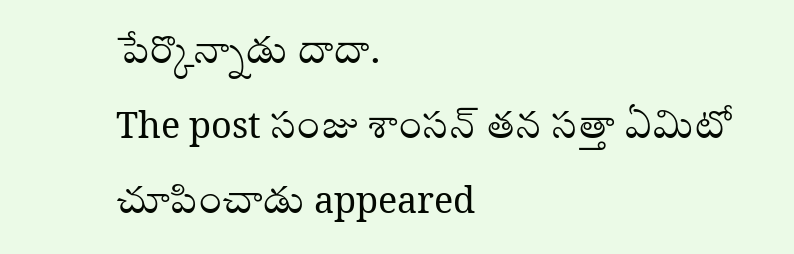పేర్కొన్నాడు దాదా.
The post సంజు శాంస‌న్ త‌న స‌త్తా ఏమిటో చూపించాడు appeared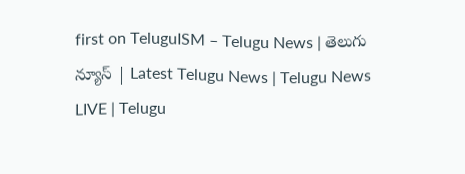first on TeluguISM – Telugu News | తెలుగు న్యూస్ | Latest Telugu News | Telugu News LIVE | Telugu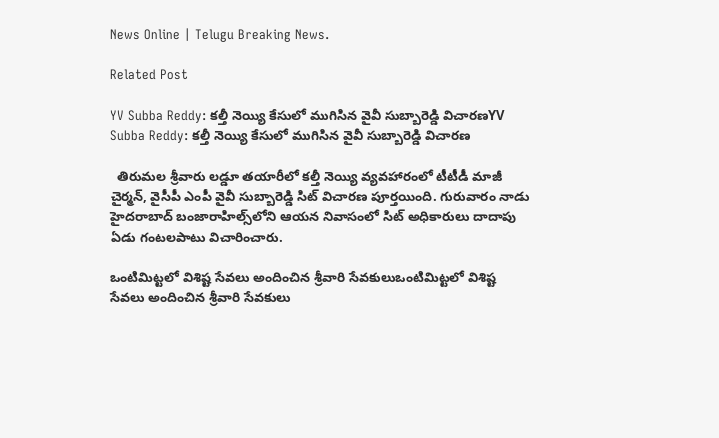News Online | Telugu Breaking News.

Related Post

YV Subba Reddy: కల్తీ నెయ్యి కేసులో ముగిసిన వైవీ సుబ్బారెడ్డి విచారణYV Subba Reddy: కల్తీ నెయ్యి కేసులో ముగిసిన వైవీ సుబ్బారెడ్డి విచారణ

  తిరుమల శ్రీవారు లడ్డూ తయారీలో కల్తీ నెయ్యి వ్యవహారంలో టీటీడీ మాజీ చైర్మన్, వైసీపీ ఎంపీ వైవీ సుబ్బారెడ్డి సిట్ విచారణ పూర్తయింది. గురువారం నాడు హైదరాబాద్‌ బంజారాహిల్స్‌‌లోని ఆయన నివాసంలో సిట్ అధికారులు దాదాపు ఏడు గంటలపాటు విచారించారు.

ఒంటిమిట్ట‌లో విశిష్ట సేవ‌లు అందించిన శ్రీ‌వారి సేవకులుఒంటిమిట్ట‌లో విశిష్ట సేవ‌లు అందించిన శ్రీ‌వారి సేవకులు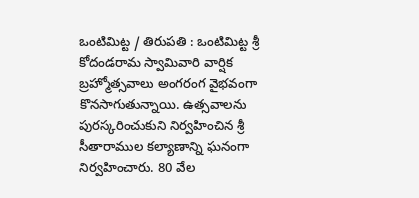ఒంటిమిట్ట / తిరుపతి : ఒంటిమిట్ట శ్రీ కోదండరామ స్వామివారి వార్షిక బ్రహ్మోత్సవాలు అంగ‌రంగ వైభ‌వంగా కొన‌సాగుతున్నాయి. ఉత్స‌వాల‌ను పుర‌స్క‌రించుకుని నిర్వహించిన శ్రీ సీతారాముల కల్యాణాన్ని ఘ‌నంగా నిర్వ‌హించారు. 80 వేల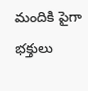మందికి పైగా భ‌క్తులు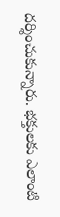ద‌ర్శించుకున్నారు. భ‌క్తుల‌కు ఎలాంటి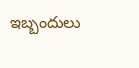ఇబ్బందులు